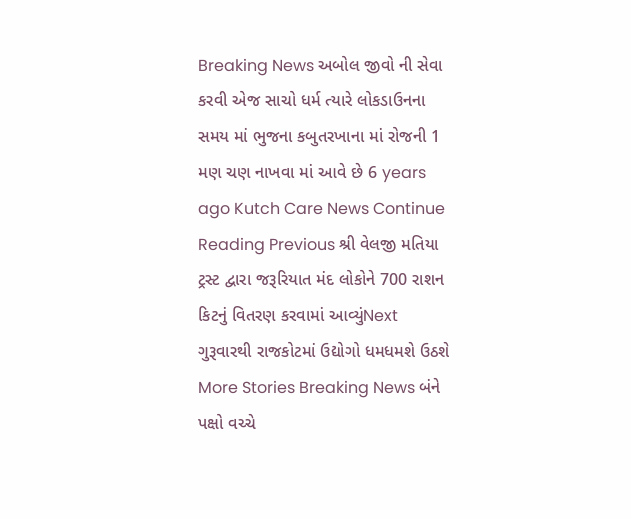Breaking News અબોલ જીવો ની સેવા કરવી એજ સાચો ધર્મ ત્યારે લોકડાઉનના સમય માં ભુજના કબુતરખાના માં રોજની 1 મણ ચણ નાખવા માં આવે છે 6 years ago Kutch Care News Continue Reading Previous શ્રી વેલજી મતિયા ટ્રસ્ટ દ્વારા જરૂરિયાત મંદ લોકોને 700 રાશન કિટનું વિતરણ કરવામાં આવ્યુંNext ગુરૂવારથી રાજકોટમાં ઉદ્યોગો ધમધમશે ઉઠશે More Stories Breaking News બંને પક્ષો વચ્ચે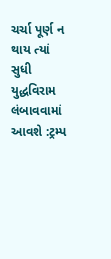ચર્ચા પૂર્ણ ન થાય ત્યાં સુધી યુદ્ધવિરામ લંબાવવામાં આવશે :ટ્રમ્પ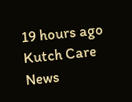19 hours ago Kutch Care News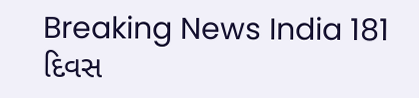Breaking News India 181 દિવસ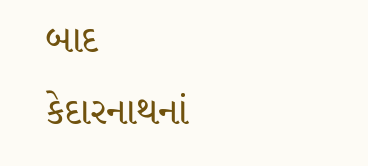બાદ કેદારનાથનાં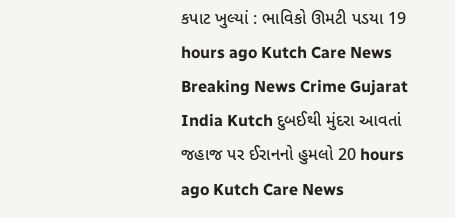કપાટ ખુલ્યાં : ભાવિકો ઊમટી પડયા 19 hours ago Kutch Care News Breaking News Crime Gujarat India Kutch દુબઈથી મુંદરા આવતાં જહાજ પર ઈરાનનો હુમલો 20 hours ago Kutch Care News